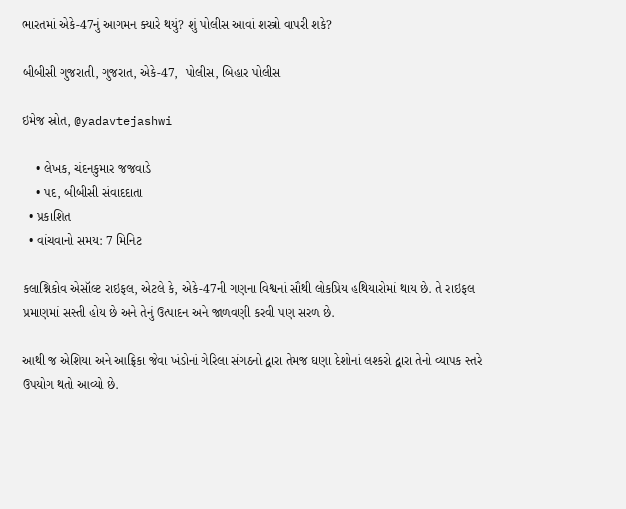ભારતમાં એકે-47નું આગમન ક્યારે થયું? શું પોલીસ આવાં શસ્ત્રો વાપરી શકે?

બીબીસી ગુજરાતી, ગુજરાત, એકે-47,  પોલીસ, બિહાર પોલીસ

ઇમેજ સ્રોત, @yadavtejashwi

    • લેખક, ચંદનકુમાર જજવાડે
    • પદ, બીબીસી સંવાદદાતા
  • પ્રકાશિત
  • વાંચવાનો સમય: 7 મિનિટ

કલાશ્નિકોવ એસૉલ્ટ રાઇફલ, એટલે કે, એકે-47ની ગણના વિશ્વનાં સૌથી લોકપ્રિય હથિયારોમાં થાય છે. તે રાઇફલ પ્રમાણમાં સસ્તી હોય છે અને તેનું ઉત્પાદન અને જાળવણી કરવી પણ સરળ છે.

આથી જ એશિયા અને આફ્રિકા જેવા ખંડોનાં ગેરિલા સંગઠનો દ્વારા તેમજ ઘણા દેશોનાં લશ્કરો દ્વારા તેનો વ્યાપક સ્તરે ઉપયોગ થતો આવ્યો છે.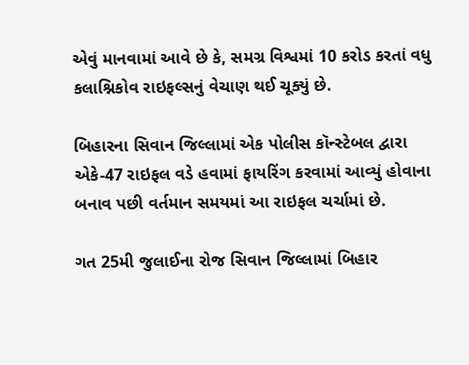એવું માનવામાં આવે છે કે, સમગ્ર વિશ્વમાં 10 કરોડ કરતાં વધુ કલાશ્નિકોવ રાઇફલ્સનું વેચાણ થઈ ચૂક્યું છે.

બિહારના સિવાન જિલ્લામાં એક પોલીસ કૉન્સ્ટેબલ દ્વારા એકે-47 રાઇફલ વડે હવામાં ફાયરિંગ કરવામાં આવ્યું હોવાના બનાવ પછી વર્તમાન સમયમાં આ રાઇફલ ચર્ચામાં છે.

ગત 25મી જુલાઈના રોજ સિવાન જિલ્લામાં બિહાર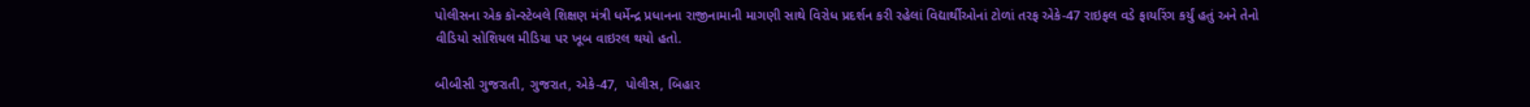પોલીસના એક કૉન્સ્ટેબલે શિક્ષણ મંત્રી ધર્મેન્દ્ર પ્રધાનના રાજીનામાની માગણી સાથે વિરોધ પ્રદર્શન કરી રહેલાં વિદ્યાર્થીઓનાં ટોળાં તરફ એકે-47 રાઇફલ વડે ફાયરિંગ કર્યું હતું અને તેનો વીડિયો સોશિયલ મીડિયા પર ખૂબ વાઇરલ થયો હતો.

બીબીસી ગુજરાતી, ગુજરાત, એકે-47,  પોલીસ, બિહાર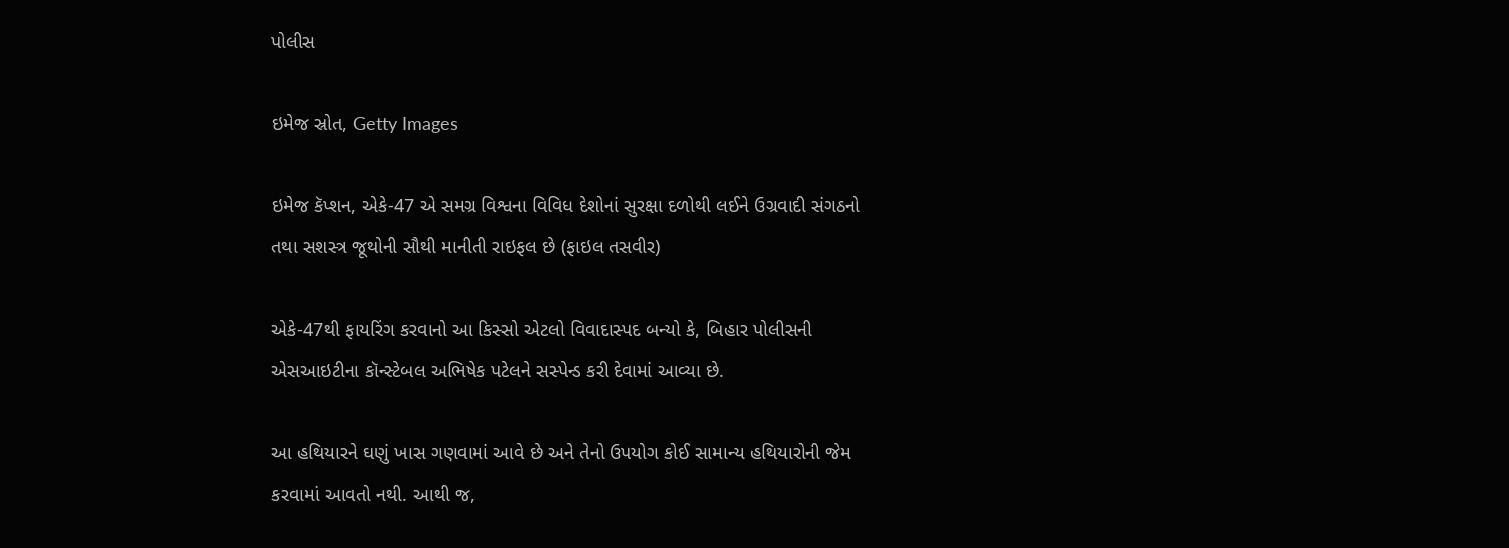પોલીસ

ઇમેજ સ્રોત, Getty Images

ઇમેજ કૅપ્શન, એકે-47 એ સમગ્ર વિશ્વના વિવિધ દેશોનાં સુરક્ષા દળોથી લઈને ઉગ્રવાદી સંગઠનો તથા સશસ્ત્ર જૂથોની સૌથી માનીતી રાઇફલ છે (ફાઇલ તસવીર)

એકે-47થી ફાયરિંગ કરવાનો આ કિસ્સો એટલો વિવાદાસ્પદ બન્યો કે, બિહાર પોલીસની એસઆઇટીના કૉન્સ્ટેબલ અભિષેક પટેલને સસ્પેન્ડ કરી દેવામાં આવ્યા છે.

આ હથિયારને ઘણું ખાસ ગણવામાં આવે છે અને તેનો ઉપયોગ કોઈ સામાન્ય હથિયારોની જેમ કરવામાં આવતો નથી. આથી જ,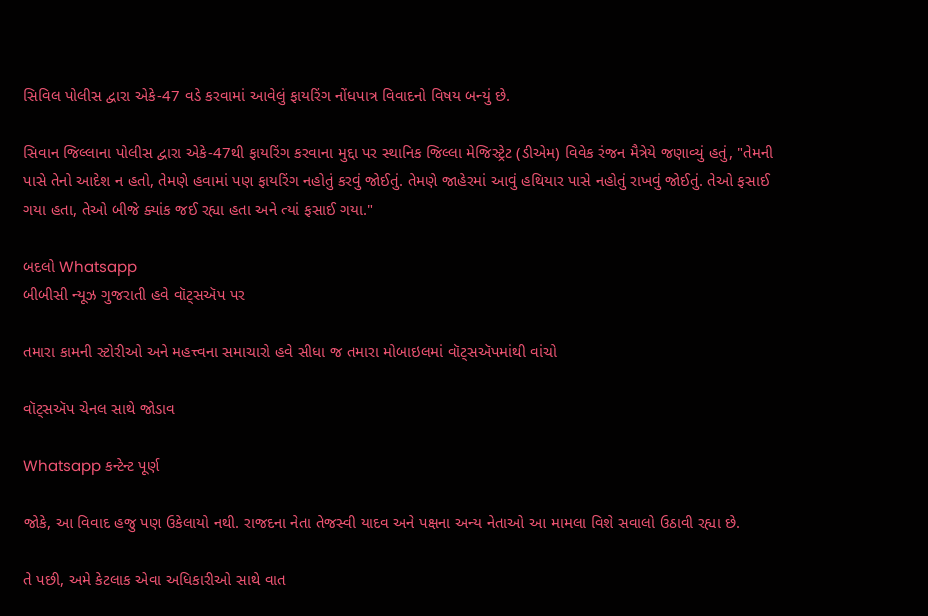સિવિલ પોલીસ દ્વારા એકે-47 વડે કરવામાં આવેલું ફાયરિંગ નોંધપાત્ર વિવાદનો વિષય બન્યું છે.

સિવાન જિલ્લાના પોલીસ દ્વારા એકે-47થી ફાયરિંગ કરવાના મુદ્દા પર સ્થાનિક જિલ્લા મેજિસ્ટ્રેટ (ડીએમ) વિવેક રંજન મૈત્રેયે જણાવ્યું હતું, "તેમની પાસે તેનો આદેશ ન હતો, તેમણે હવામાં પણ ફાયરિંગ નહોતું કરવું જોઈતું. તેમણે જાહેરમાં આવું હથિયાર પાસે નહોતું રાખવું જોઈતું. તેઓ ફસાઈ ગયા હતા, તેઓ બીજે ક્યાંક જઈ રહ્યા હતા અને ત્યાં ફસાઈ ગયા."

બદલો Whatsapp
બીબીસી ન્યૂઝ ગુજરાતી હવે વૉટ્સઍપ પર

તમારા કામની સ્ટોરીઓ અને મહત્ત્વના સમાચારો હવે સીધા જ તમારા મોબાઇલમાં વૉટ્સઍપમાંથી વાંચો

વૉટ્સઍપ ચેનલ સાથે જોડાવ

Whatsapp કન્ટેન્ટ પૂર્ણ

જોકે, આ વિવાદ હજુ પણ ઉકેલાયો નથી. રાજદના નેતા તેજસ્વી યાદવ અને પક્ષના અન્ય નેતાઓ આ મામલા વિશે સવાલો ઉઠાવી રહ્યા છે.

તે પછી, અમે કેટલાક એવા અધિકારીઓ સાથે વાત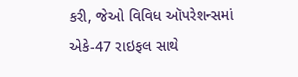કરી, જેઓ વિવિધ ઑપરેશન્સમાં એકે-47 રાઇફલ સાથે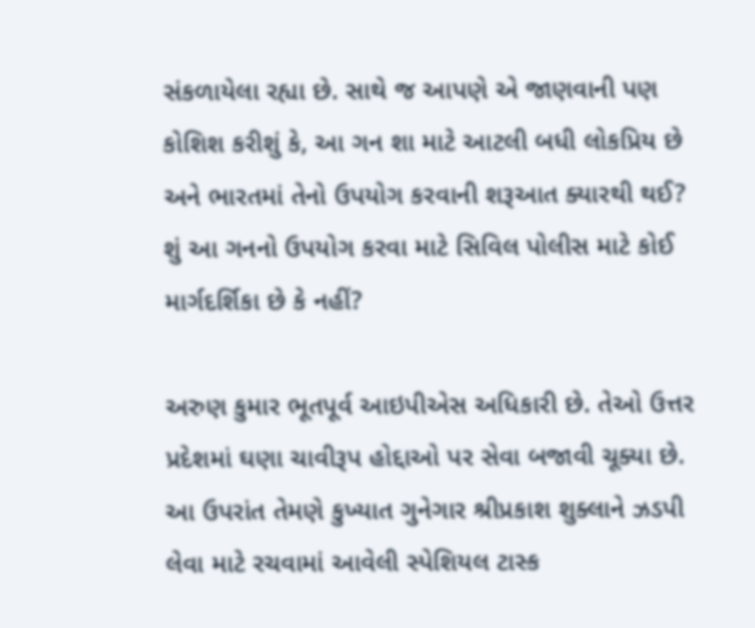સંકળાયેલા રહ્યા છે. સાથે જ આપણે એ જાણવાની પણ કોશિશ કરીશું કે, આ ગન શા માટે આટલી બધી લોકપ્રિય છે અને ભારતમાં તેનો ઉપયોગ કરવાની શરૂઆત ક્યારથી થઈ? શું આ ગનનો ઉપયોગ કરવા માટે સિવિલ પોલીસ માટે કોઈ માર્ગદર્શિકા છે કે નહીં?

અરુણ કુમાર ભૂતપૂર્વ આઇપીએસ અધિકારી છે. તેઓ ઉત્તર પ્રદેશમાં ઘણા ચાવીરૂપ હોદ્દાઓ પર સેવા બજાવી ચૂક્યા છે. આ ઉપરાંત તેમણે કુખ્યાત ગુનેગાર શ્રીપ્રકાશ શુક્લાને ઝડપી લેવા માટે રચવામાં આવેલી સ્પેશિયલ ટાસ્ક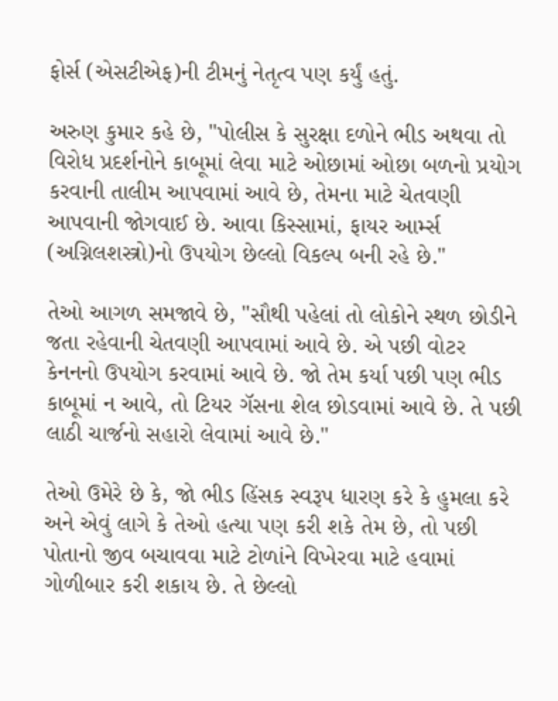ફોર્સ (એસટીએફ)ની ટીમનું નેતૃત્વ પણ કર્યું હતું.

અરુણ કુમાર કહે છે, "પોલીસ કે સુરક્ષા દળોને ભીડ અથવા તો વિરોધ પ્રદર્શનોને કાબૂમાં લેવા માટે ઓછામાં ઓછા બળનો પ્રયોગ કરવાની તાલીમ આપવામાં આવે છે, તેમના માટે ચેતવણી આપવાની જોગવાઈ છે. આવા કિસ્સામાં, ફાયર આર્મ્સ (અગ્નિલશસ્ત્રો)નો ઉપયોગ છેલ્લો વિકલ્પ બની રહે છે."

તેઓ આગળ સમજાવે છે, "સૌથી પહેલાં તો લોકોને સ્થળ છોડીને જતા રહેવાની ચેતવણી આપવામાં આવે છે. એ પછી વોટર કેનનનો ઉપયોગ કરવામાં આવે છે. જો તેમ કર્યા પછી પણ ભીડ કાબૂમાં ન આવે, તો ટિયર ગૅસના શેલ છોડવામાં આવે છે. તે પછી લાઠી ચાર્જનો સહારો લેવામાં આવે છે."

તેઓ ઉમેરે છે કે, જો ભીડ હિંસક સ્વરૂપ ધારણ કરે કે હુમલા કરે અને એવું લાગે કે તેઓ હત્યા પણ કરી શકે તેમ છે, તો પછી પોતાનો જીવ બચાવવા માટે ટોળાંને વિખેરવા માટે હવામાં ગોળીબાર કરી શકાય છે. તે છેલ્લો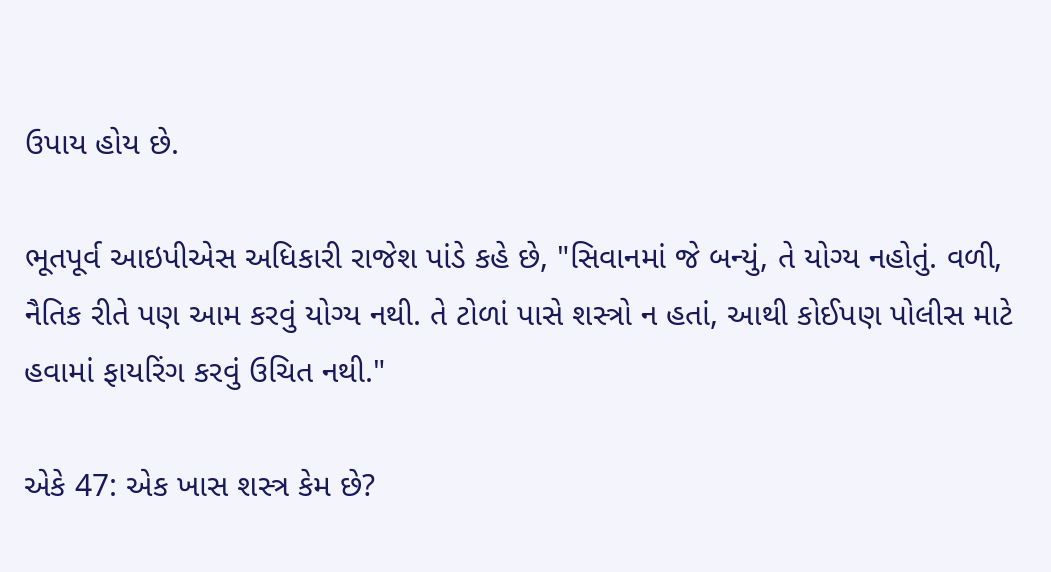ઉપાય હોય છે.

ભૂતપૂર્વ આઇપીએસ અધિકારી રાજેશ પાંડે કહે છે, "સિવાનમાં જે બન્યું, તે યોગ્ય નહોતું. વળી, નૈતિક રીતે પણ આમ કરવું યોગ્ય નથી. તે ટોળાં પાસે શસ્ત્રો ન હતાં, આથી કોઈપણ પોલીસ માટે હવામાં ફાયરિંગ કરવું ઉચિત નથી."

એકે 47: એક ખાસ શસ્ત્ર કેમ છે?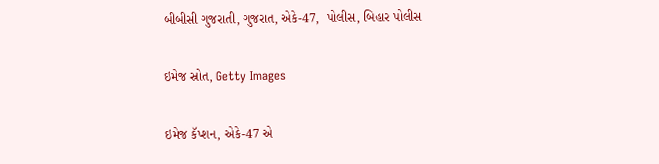બીબીસી ગુજરાતી, ગુજરાત, એકે-47,  પોલીસ, બિહાર પોલીસ

ઇમેજ સ્રોત, Getty Images

ઇમેજ કૅપ્શન, એકે-47 એ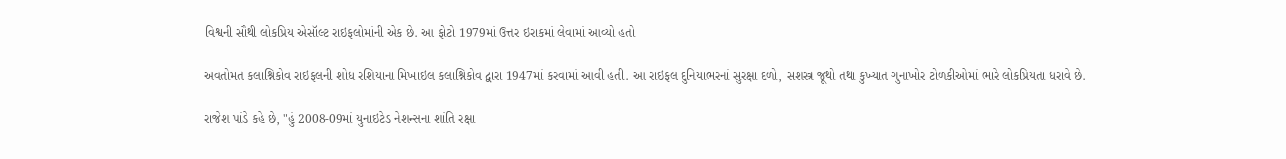વિશ્વની સૌથી લોકપ્રિય એસૉલ્ટ રાઇફલોમાંની એક છે. આ ફોટો 1979માં ઉત્તર ઇરાકમાં લેવામાં આવ્યો હતો

અવતોમત કલાશ્નિકોવ રાઇફલની શોધ રશિયાના મિખાઇલ કલાશ્નિકોવ દ્વારા 1947માં કરવામાં આવી હતી. આ રાઇફલ દુનિયાભરનાં સુરક્ષા દળો, સશસ્ત્ર જૂથો તથા કુખ્યાત ગુનાખોર ટોળકીઓમાં ભારે લોકપ્રિયતા ધરાવે છે.

રાજેશ પાંડે કહે છે, "હું 2008-09માં યુનાઇટેડ નેશન્સના શાંતિ રક્ષા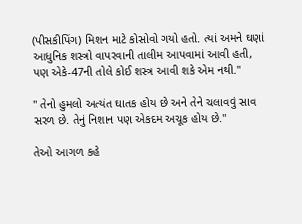(પીસકીપિંગ) મિશન માટે કોસોવો ગયો હતો. ત્યાં અમને ઘણાં આધુનિક શસ્ત્રો વાપરવાની તાલીમ આપવામાં આવી હતી, પણ એકે-47ની તોલે કોઈ શસ્ત્ર આવી શકે એમ નથી."

" તેનો હુમલો અત્યંત ઘાતક હોય છે અને તેને ચલાવવું સાવ સરળ છે. તેનું નિશાન પણ એકદમ અચૂક હોય છે."

તેઓ આગળ કહે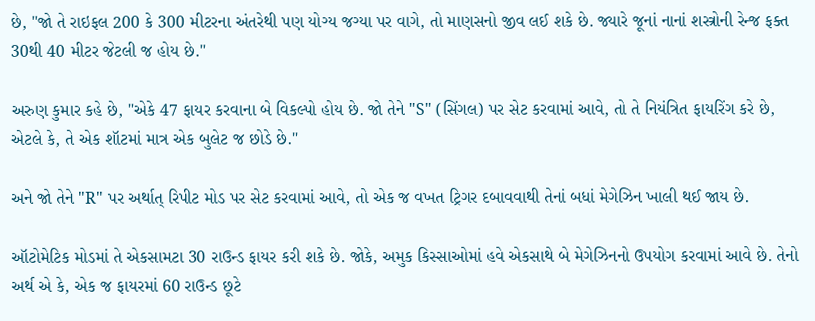છે, "જો તે રાઇફલ 200 કે 300 મીટરના અંતરેથી પણ યોગ્ય જગ્યા પર વાગે, તો માણસનો જીવ લઈ શકે છે. જ્યારે જૂનાં નાનાં શસ્ત્રોની રેન્જ ફક્ત 30થી 40 મીટર જેટલી જ હોય છે."

અરુણ કુમાર કહે છે, "એકે 47 ફાયર કરવાના બે વિકલ્પો હોય છે. જો તેને "S" (સિંગલ) પર સેટ કરવામાં આવે, તો તે નિયંત્રિત ફાયરિંગ કરે છે, એટલે કે, તે એક શૉટમાં માત્ર એક બુલેટ જ છોડે છે."

અને જો તેને "R" પર અર્થાત્ રિપીટ મોડ પર સેટ કરવામાં આવે, તો એક જ વખત ટ્રિગર દબાવવાથી તેનાં બધાં મેગેઝિન ખાલી થઈ જાય છે.

ઑટોમેટિક મોડમાં તે એકસામટા 30 રાઉન્ડ ફાયર કરી શકે છે. જોકે, અમુક કિસ્સાઓમાં હવે એકસાથે બે મેગેઝિનનો ઉપયોગ કરવામાં આવે છે. તેનો અર્થ એ કે, એક જ ફાયરમાં 60 રાઉન્ડ છૂટે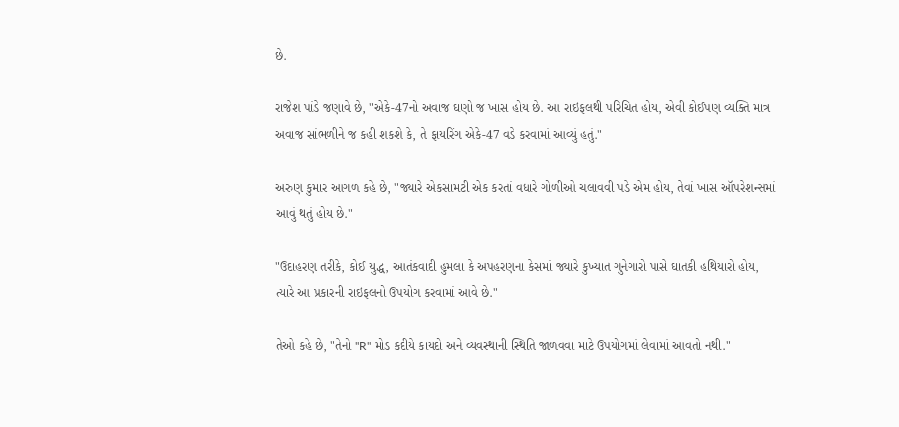છે.

રાજેશ પાંડે જણાવે છે, "એકે-47નો અવાજ ઘણો જ ખાસ હોય છે. આ રાઇફલથી પરિચિત હોય, એવી કોઈપણ વ્યક્તિ માત્ર અવાજ સાંભળીને જ કહી શકશે કે, તે ફાયરિંગ એકે-47 વડે કરવામાં આવ્યું હતું."

અરુણ કુમાર આગળ કહે છે, "જ્યારે એકસામટી એક કરતાં વધારે ગોળીઓ ચલાવવી પડે એમ હોય, તેવાં ખાસ ઑપરેશન્સમાં આવું થતું હોય છે."

"ઉદાહરણ તરીકે, કોઈ યુદ્ધ, આતંકવાદી હુમલા કે અપહરણના કેસમાં જ્યારે કુખ્યાત ગુનેગારો પાસે ઘાતકી હથિયારો હોય, ત્યારે આ પ્રકારની રાઇફલનો ઉપયોગ કરવામાં આવે છે."

તેઓ કહે છે, "તેનો "R" મોડ કદીયે કાયદો અને વ્યવસ્થાની સ્થિતિ જાળવવા માટે ઉપયોગમાં લેવામાં આવતો નથી."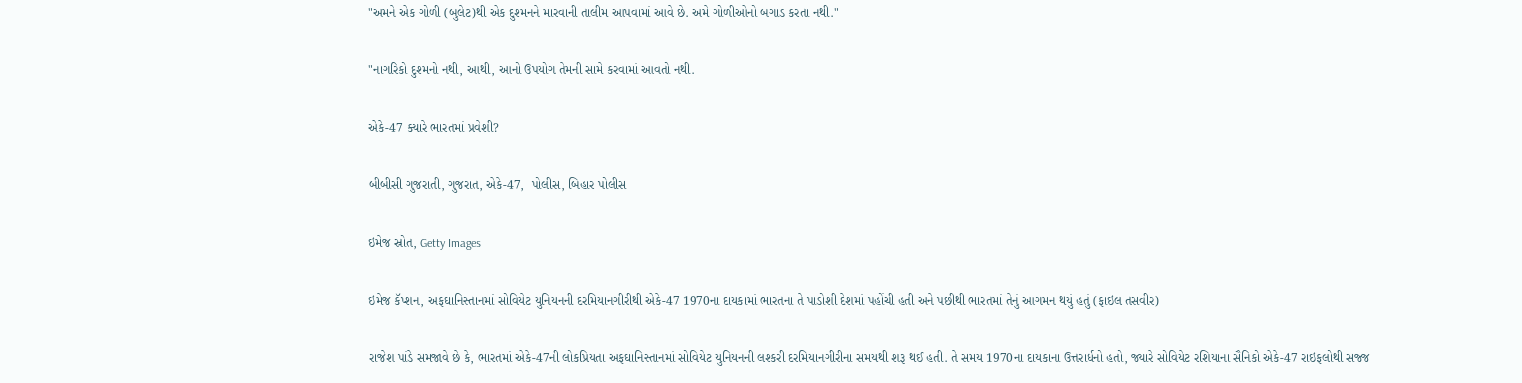"અમને એક ગોળી (બુલેટ)થી એક દુશ્મનને મારવાની તાલીમ આપવામાં આવે છે. અમે ગોળીઓનો બગાડ કરતા નથી."

"નાગરિકો દુશ્મનો નથી, આથી, આનો ઉપયોગ તેમની સામે કરવામાં આવતો નથી.

એકે-47 ક્યારે ભારતમાં પ્રવેશી?

બીબીસી ગુજરાતી, ગુજરાત, એકે-47,  પોલીસ, બિહાર પોલીસ

ઇમેજ સ્રોત, Getty Images

ઇમેજ કૅપ્શન, અફઘાનિસ્તાનમાં સોવિયેટ યુનિયનની દરમિયાનગીરીથી એકે-47 1970ના દાયકામાં ભારતના તે પાડોશી દેશમાં પહોંચી હતી અને પછીથી ભારતમાં તેનું આગમન થયું હતું (ફાઇલ તસવીર)

રાજેશ પાંડે સમજાવે છે કે, ભારતમાં એકે-47ની લોકપ્રિયતા અફઘાનિસ્તાનમાં સોવિયેટ યુનિયનની લશ્કરી દરમિયાનગીરીના સમયથી શરૂ થઈ હતી. તે સમય 1970ના દાયકાના ઉત્તરાર્ધનો હતો, જ્યારે સોવિયેટ રશિયાના સૈનિકો એકે-47 રાઇફલોથી સજ્જ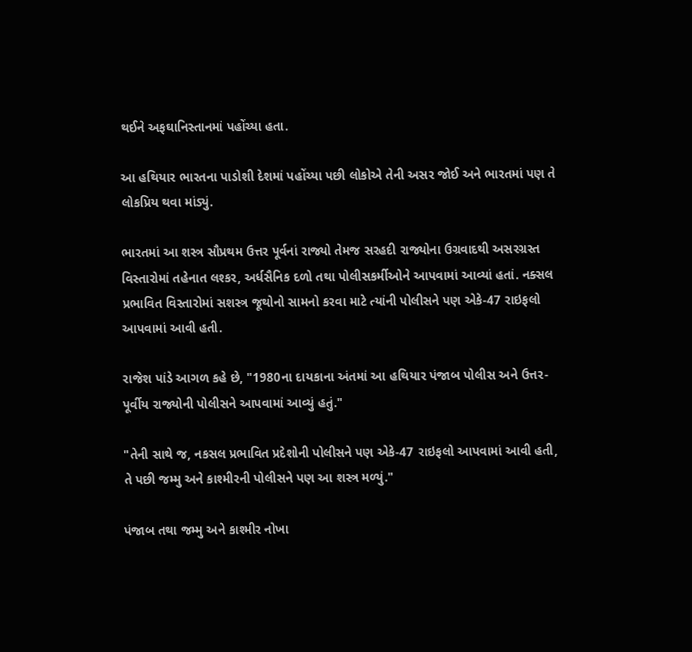થઈને અફઘાનિસ્તાનમાં પહોંચ્યા હતા.

આ હથિયાર ભારતના પાડોશી દેશમાં પહોંચ્યા પછી લોકોએ તેની અસર જોઈ અને ભારતમાં પણ તે લોકપ્રિય થવા માંડ્યું.

ભારતમાં આ શસ્ત્ર સૌપ્રથમ ઉત્તર પૂર્વનાં રાજ્યો તેમજ સરહદી રાજ્યોના ઉગ્રવાદથી અસરગ્રસ્ત વિસ્તારોમાં તહેનાત લશ્કર, અર્ધસૈનિક દળો તથા પોલીસકર્મીઓને આપવામાં આવ્યાં હતાં. નક્સલ પ્રભાવિત વિસ્તારોમાં સશસ્ત્ર જૂથોનો સામનો કરવા માટે ત્યાંની પોલીસને પણ એકે-47 રાઇફલો આપવામાં આવી હતી.

રાજેશ પાંડે આગળ કહે છે, "1980ના દાયકાના અંતમાં આ હથિયાર પંજાબ પોલીસ અને ઉત્તર-પૂર્વીય રાજ્યોની પોલીસને આપવામાં આવ્યું હતું."

"તેની સાથે જ, નકસલ પ્રભાવિત પ્રદેશોની પોલીસને પણ એકે-47 રાઇફલો આપવામાં આવી હતી, તે પછી જમ્મુ અને કાશ્મીરની પોલીસને પણ આ શસ્ત્ર મળ્યું."

પંજાબ તથા જમ્મુ અને કાશ્મીર નોખા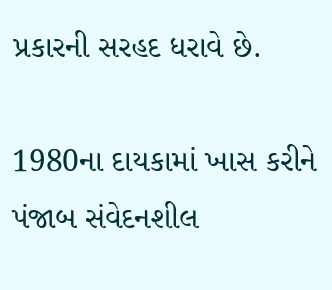પ્રકારની સરહદ ધરાવે છે.

1980ના દાયકામાં ખાસ કરીને પંજાબ સંવેદનશીલ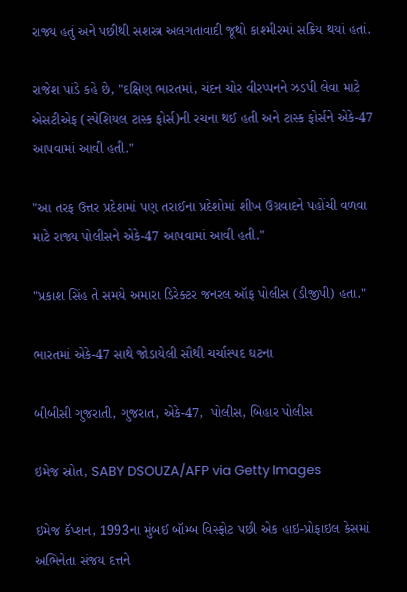રાજ્ય હતું અને પછીથી સશસ્ત્ર અલગતાવાદી જૂથો કાશ્મીરમાં સક્રિય થયાં હતાં.

રાજેશ પાંડે કહે છે, "દક્ષિણ ભારતમાં, ચંદન ચોર વીરપ્પનને ઝડપી લેવા માટે એસટીએફ (સ્પેશિયલ ટાસ્ક ફોર્સ)ની રચના થઈ હતી અને ટાસ્ક ફોર્સને એકે-47 આપવામાં આવી હતી."

"આ તરફ ઉત્તર પ્રદેશમાં પણ તરાઈના પ્રદેશોમાં શીખ ઉગ્રવાદને પહોંચી વળવા માટે રાજ્ય પોલીસને એકે-47 આપવામાં આવી હતી."

"પ્રકાશ સિંહ તે સમયે અમારા ડિરેક્ટર જનરલ ઑફ પોલીસ (ડીજીપી) હતા."

ભારતમાં એકે-47 સાથે જોડાયેલી સૌથી ચર્ચાસ્પદ ઘટના

બીબીસી ગુજરાતી, ગુજરાત, એકે-47,  પોલીસ, બિહાર પોલીસ

ઇમેજ સ્રોત, SABY DSOUZA/AFP via Getty Images

ઇમેજ કૅપ્શન, 1993ના મુંબઈ બૉમ્બ વિસ્ફોટ પછી એક હાઇ-પ્રોફાઇલ કેસમાં અભિનેતા સંજય દત્તને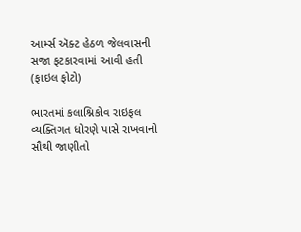આર્મ્સ ઍક્ટ હેઠળ જેલવાસની સજા ફટકારવામાં આવી હતી (ફાઇલ ફોટો)

ભારતમાં કલાશ્નિકોવ રાઇફલ વ્યક્તિગત ધોરણે પાસે રાખવાનો સૌથી જાણીતો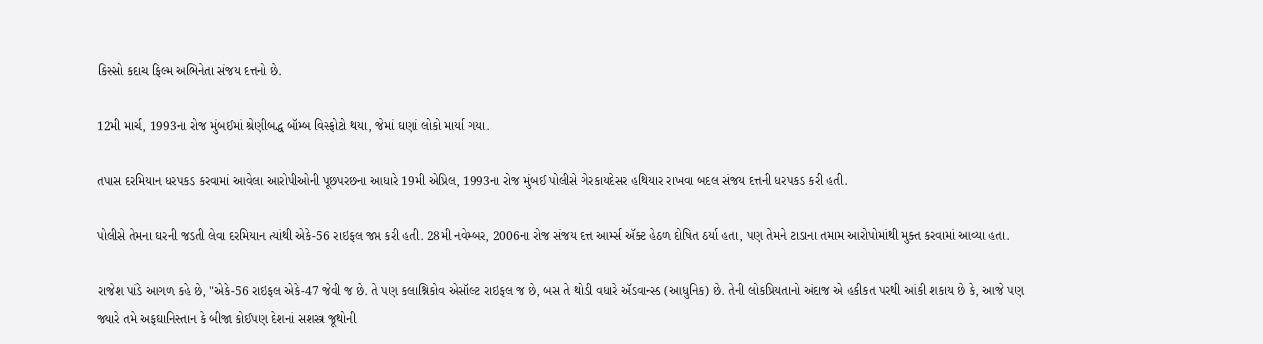કિસ્સો કદાચ ફિલ્મ અભિનેતા સંજય દત્તનો છે.

12મી માર્ચ, 1993ના રોજ મુંબઈમાં શ્રેણીબદ્ધ બૉમ્બ વિસ્ફોટો થયા, જેમાં ઘણાં લોકો માર્યા ગયા.

તપાસ દરમિયાન ધરપકડ કરવામાં આવેલા આરોપીઓની પૂછપરછના આધારે 19મી એપ્રિલ, 1993ના રોજ મુંબઈ પોલીસે ગેરકાયદેસર હથિયાર રાખવા બદલ સંજય દત્તની ધરપકડ કરી હતી.

પોલીસે તેમના ઘરની જડતી લેવા દરમિયાન ત્યાંથી એકે-56 રાઇફલ જપ્ત કરી હતી. 28મી નવેમ્બર, 2006ના રોજ સંજય દત્ત આર્મ્સ ઍક્ટ હેઠળ દોષિત ઠર્યા હતા, પણ તેમને ટાડાના તમામ આરોપોમાંથી મુક્ત કરવામાં આવ્યા હતા.

રાજેશ પાંડે આગળ કહે છે, "એકે-56 રાઇફલ એકે-47 જેવી જ છે. તે પણ કલાશ્નિકોવ એસૉલ્ટ રાઇફલ જ છે, બસ તે થોડી વધારે ઍડવાન્સ્ડ (આધુનિક) છે. તેની લોકપ્રિયતાનો અંદાજ એ હકીકત પરથી આંકી શકાય છે કે, આજે પણ જ્યારે તમે અફઘાનિસ્તાન કે બીજા કોઈપણ દેશનાં સશસ્ત્ર જૂથોની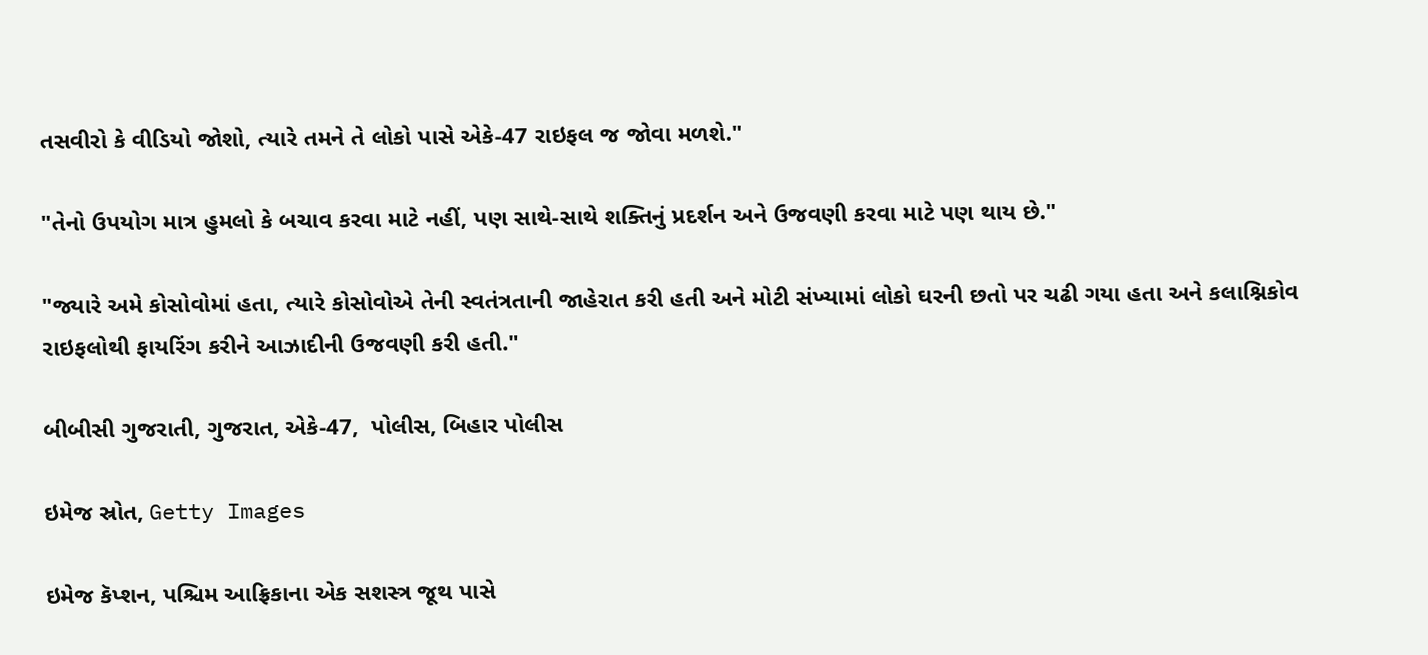તસવીરો કે વીડિયો જોશો, ત્યારે તમને તે લોકો પાસે એકે-47 રાઇફલ જ જોવા મળશે."

"તેનો ઉપયોગ માત્ર હુમલો કે બચાવ કરવા માટે નહીં, પણ સાથે-સાથે શક્તિનું પ્રદર્શન અને ઉજવણી કરવા માટે પણ થાય છે."

"જ્યારે અમે કોસોવોમાં હતા, ત્યારે કોસોવોએ તેની સ્વતંત્રતાની જાહેરાત કરી હતી અને મોટી સંખ્યામાં લોકો ઘરની છતો પર ચઢી ગયા હતા અને કલાશ્નિકોવ રાઇફલોથી ફાયરિંગ કરીને આઝાદીની ઉજવણી કરી હતી."

બીબીસી ગુજરાતી, ગુજરાત, એકે-47,  પોલીસ, બિહાર પોલીસ

ઇમેજ સ્રોત, Getty Images

ઇમેજ કૅપ્શન, પશ્ચિમ આફ્રિકાના એક સશસ્ત્ર જૂથ પાસે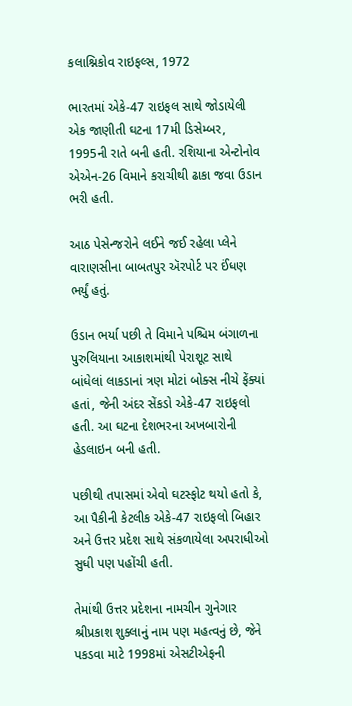કલાશ્નિકોવ રાઇફલ્સ, 1972

ભારતમાં એકે-47 રાઇફલ સાથે જોડાયેલી એક જાણીતી ઘટના 17મી ડિસેમ્બર, 1995ની રાતે બની હતી. રશિયાના એન્ટોનોવ એએન-26 વિમાને કરાચીથી ઢાકા જવા ઉડાન ભરી હતી.

આઠ પેસેન્જરોને લઈને જઈ રહેલા પ્લેને વારાણસીના બાબતપુર ઍરપોર્ટ પર ઈંધણ ભર્યું હતું.

ઉડાન ભર્યા પછી તે વિમાને પશ્ચિમ બંગાળના પુરુલિયાના આકાશમાંથી પેરાશૂટ સાથે બાંધેલાં લાકડાનાં ત્રણ મોટાં બોક્સ નીચે ફેંક્યાં હતાં, જેની અંદર સેંકડો એકે-47 રાઇફલો હતી. આ ઘટના દેશભરના અખબારોની હેડલાઇન બની હતી.

પછીથી તપાસમાં એવો ઘટસ્ફોટ થયો હતો કે, આ પૈકીની કેટલીક એકે-47 રાઇફલો બિહાર અને ઉત્તર પ્રદેશ સાથે સંકળાયેલા અપરાધીઓ સુધી પણ પહોંચી હતી.

તેમાંથી ઉત્તર પ્રદેશના નામચીન ગુનેગાર શ્રીપ્રકાશ શુક્લાનું નામ પણ મહત્વનું છે, જેને પકડવા માટે 1998માં એસટીએફની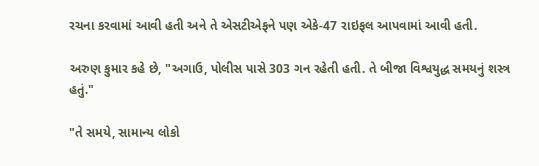રચના કરવામાં આવી હતી અને તે એસટીએફને પણ એકે-47 રાઇફલ આપવામાં આવી હતી.

અરુણ કુમાર કહે છે, "અગાઉ, પોલીસ પાસે 303 ગન રહેતી હતી. તે બીજા વિશ્વયુદ્ધ સમયનું શસ્ત્ર હતું."

"તે સમયે, સામાન્ય લોકો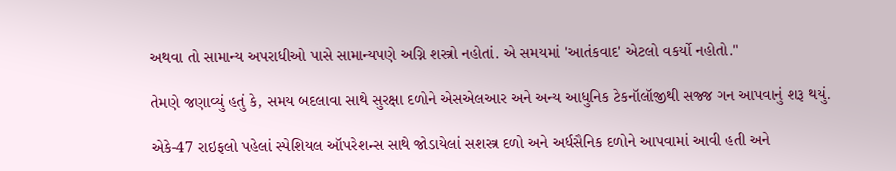અથવા તો સામાન્ય અપરાધીઓ પાસે સામાન્યપણે અગ્નિ શસ્ત્રો નહોતાં. એ સમયમાં 'આતંકવાદ' એટલો વકર્યો નહોતો."

તેમણે જણાવ્યું હતું કે, સમય બદલાવા સાથે સુરક્ષા દળોને એસએલઆર અને અન્ય આધુનિક ટેકનૉલૉજીથી સજ્જ ગન આપવાનું શરૂ થયું.

એકે-47 રાઇફલો પહેલાં સ્પેશિયલ ઑપરેશન્સ સાથે જોડાયેલાં સશસ્ત્ર દળો અને અર્ધસૈનિક દળોને આપવામાં આવી હતી અને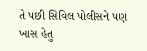તે પછી સિવિલ પોલીસને પણ ખાસ હેતુ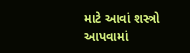માટે આવાં શસ્ત્રો આપવામાં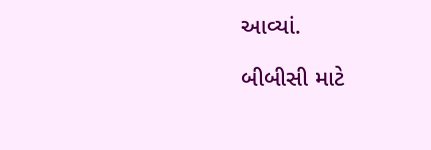આવ્યાં.

બીબીસી માટે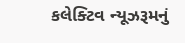કલેક્ટિવ ન્યૂઝરૂમનું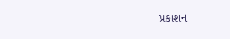પ્રકાશન